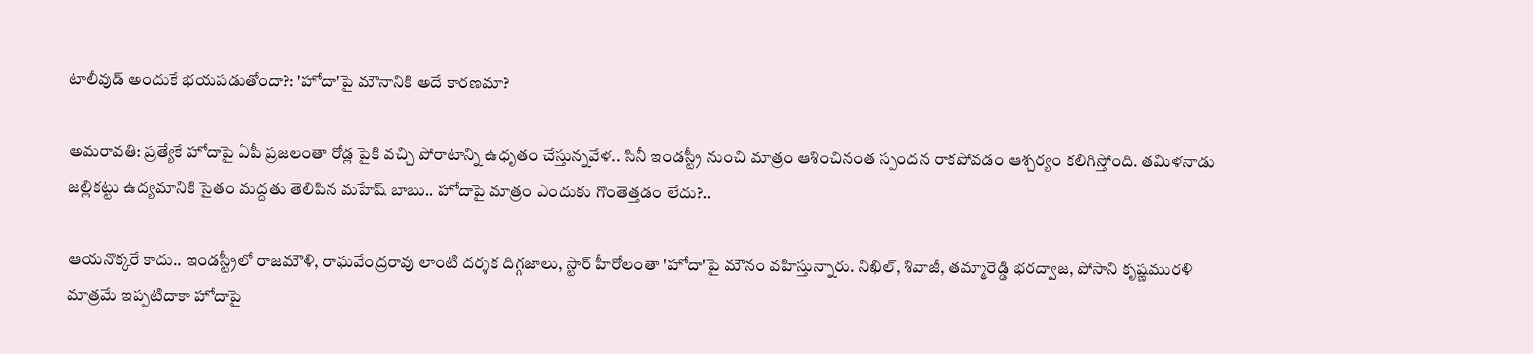టాలీవుడ్ అందుకే భయపడుతోందా?: 'హోదా'పై మౌనానికి అదే కారణమా?

అమరావతి: ప్రత్యేకే హోదాపై ఏపీ ప్రజలంతా రోడ్ల పైకి వచ్చి పోరాటాన్ని ఉధృతం చేస్తున్నవేళ.. సినీ ఇండస్ట్రీ నుంచి మాత్రం ఆశించినంత స్పందన రాకపోవడం ఆశ్చర్యం కలిగిస్తోంది. తమిళనాడు జల్లికట్టు ఉద్యమానికి సైతం మద్దతు తెలిపిన మహేష్ బాబు.. హోదాపై మాత్రం ఎందుకు గొంతెత్తడం లేదు?..

ఆయనొక్కరే కాదు.. ఇండస్ట్రీలో రాజమౌళి, రాఘవేంద్రరావు లాంటి దర్శక దిగ్గజాలు, స్టార్ హీరోలంతా 'హోదా'పై మౌనం వహిస్తున్నారు. నిఖిల్, శివాజీ, తమ్మారెడ్డి భరద్వాజ, పోసాని కృష్ణమురళి మాత్రమే ఇప్పటిదాకా హోదాపై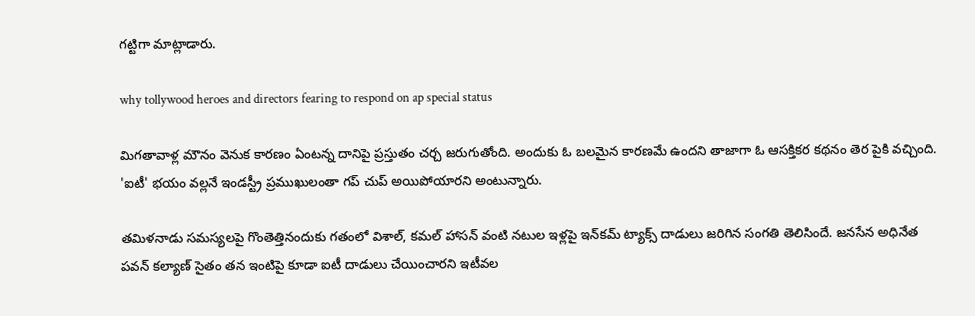గట్టిగా మాట్లాడారు.

why tollywood heroes and directors fearing to respond on ap special status

మిగతావాళ్ల మౌనం వెనుక కారణం ఏంటన్న దానిపై ప్రస్తుతం చర్చ జరుగుతోంది. అందుకు ఓ బలమైన కారణమే ఉందని తాజాగా ఓ ఆసక్తికర కథనం తెర పైకి వచ్చింది. 'ఐటీ' భయం వల్లనే ఇండస్ట్రీ ప్రముఖులంతా గప్ చుప్ అయిపోయారని అంటున్నారు.

తమిళనాడు సమస్యలపై గొంతెత్తినందుకు గతంలో విశాల్, కమల్ హాసన్ వంటి నటుల ఇళ్లపై ఇన్‌కమ్ ట్యాక్స్ దాడులు జరిగిన సంగతి తెలిసిందే. జనసేన అధినేత పవన్ కల్యాణ్ సైతం తన ఇంటిపై కూడా ఐటీ దాడులు చేయించారని ఇటీవల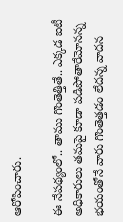ఆరోపించారు.

ఈ నేపథ్యంలో.. తాము గొంతెత్తితే.. ఎక్కడ ఐటీ అధికారులు తమపై కూడా పడిపోతారేమోనన్న భయంతోనే వారు గొంతెత్తడం లేదన్న వాదన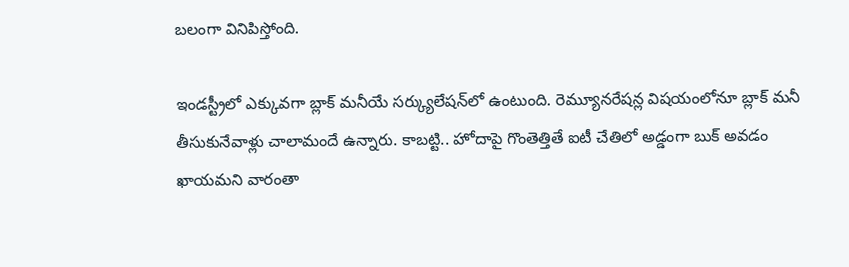బలంగా వినిపిస్తోంది.

ఇండస్ట్రీలో ఎక్కువగా బ్లాక్ మనీయే సర్క్యులేషన్‌లో ఉంటుంది. రెమ్యూనరేషన్ల విషయంలోనూ బ్లాక్ మనీ తీసుకునేవాళ్లు చాలామందే ఉన్నారు. కాబట్టి.. హోదాపై గొంతెత్తితే ఐటీ చేతిలో అడ్డంగా బుక్ అవడం ఖాయమని వారంతా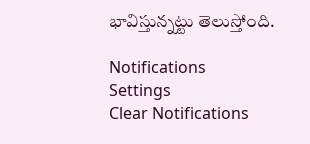భావిస్తున్నట్టు తెలుస్తోంది.

Notifications
Settings
Clear Notifications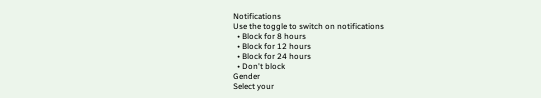Notifications
Use the toggle to switch on notifications
  • Block for 8 hours
  • Block for 12 hours
  • Block for 24 hours
  • Don't block
Gender
Select your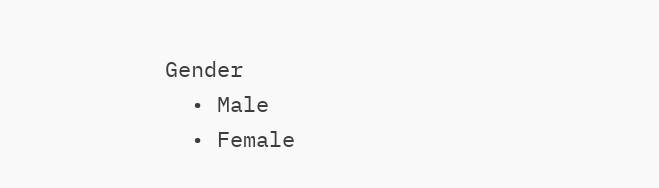Gender
  • Male
  • Female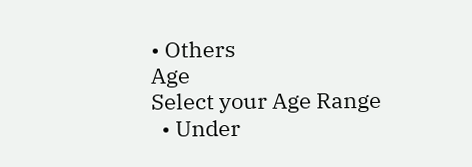• Others
Age
Select your Age Range
  • Under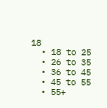18
  • 18 to 25
  • 26 to 35
  • 36 to 45
  • 45 to 55
  • 55+